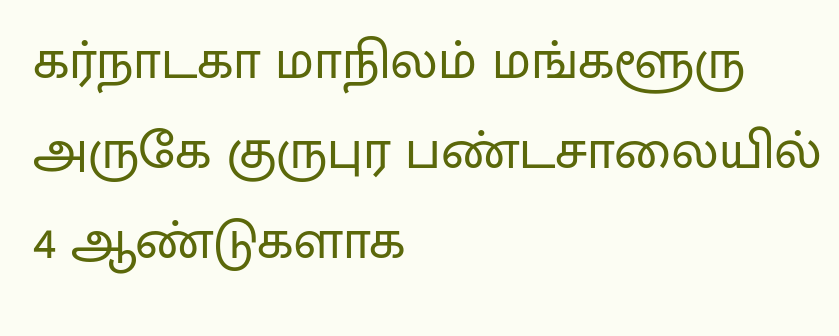கர்நாடகா மாநிலம் மங்களூரு அருகே குருபுர பண்டசாலையில் 4 ஆண்டுகளாக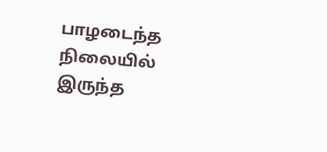பாழடைந்த நிலையில் இருந்த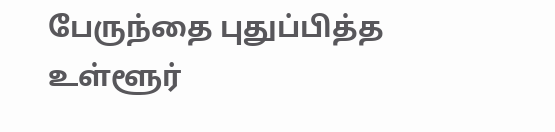பேருந்தை புதுப்பித்த உள்ளூர்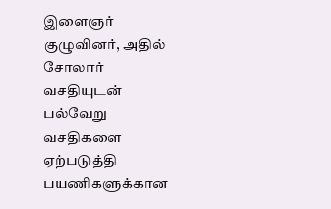இளைஞர் குழுவினர், அதில் சோலார் வசதியுடன் பல்வேறு வசதிகளை ஏற்படுத்தி பயணிகளுக்கான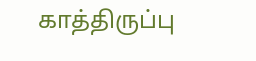காத்திருப்பு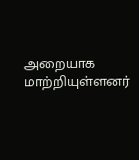அறையாக மாற்றியுள்ளனர்